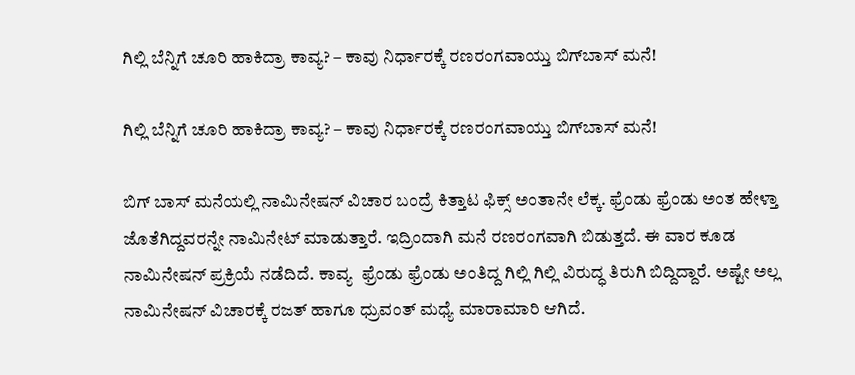ಗಿಲ್ಲಿ ಬೆನ್ನಿಗೆ ಚೂರಿ ಹಾಕಿದ್ರಾ ಕಾವ್ಯ? – ಕಾವು ನಿರ್ಧಾರಕ್ಕೆ ರಣರಂಗವಾಯ್ತು ಬಿಗ್‌ಬಾಸ್‌ ಮನೆ!

ಗಿಲ್ಲಿ ಬೆನ್ನಿಗೆ ಚೂರಿ ಹಾಕಿದ್ರಾ ಕಾವ್ಯ? – ಕಾವು ನಿರ್ಧಾರಕ್ಕೆ ರಣರಂಗವಾಯ್ತು ಬಿಗ್‌ಬಾಸ್‌ ಮನೆ!

ಬಿಗ್‌ ಬಾಸ್‌ ಮನೆಯಲ್ಲಿ ನಾಮಿನೇಷನ್‌ ವಿಚಾರ ಬಂದ್ರೆ ಕಿತ್ತಾಟ ಫಿಕ್ಸ್‌ ಅಂತಾನೇ ಲೆಕ್ಕ. ಫ್ರೆಂಡು ಫ್ರೆಂಡು ಅಂತ ಹೇಳ್ತಾ ಜೊತೆಗಿದ್ದವರನ್ನೇ ನಾಮಿನೇಟ್ ಮಾಡುತ್ತಾರೆ. ಇದ್ರಿಂದಾಗಿ ಮನೆ ರಣರಂಗವಾಗಿ ಬಿಡುತ್ತದೆ. ಈ ವಾರ ಕೂಡ ನಾಮಿನೇಷನ್‌ ಪ್ರಕ್ರಿಯೆ ನಡೆದಿದೆ. ಕಾವ್ಯ  ಫ್ರೆಂಡು ಫ್ರೆಂಡು ಅಂತಿದ್ದ ಗಿಲ್ಲಿ ಗಿಲ್ಲಿ ವಿರುದ್ಧ ತಿರುಗಿ ಬಿದ್ದಿದ್ದಾರೆ. ಅಷ್ಟೇ ಅಲ್ಲ ನಾಮಿನೇಷನ್‌ ವಿಚಾರಕ್ಕೆ ರಜತ್‌ ಹಾಗೂ ಧ್ರುವಂತ್‌ ಮಧ್ಯೆ ಮಾರಾಮಾರಿ ಆಗಿದೆ.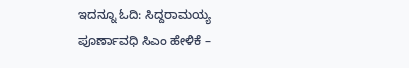ಇದನ್ನೂ ಓದಿ: ಸಿದ್ದರಾಮಯ್ಯ ಪೂರ್ಣಾವಧಿ ಸಿಎಂ ಹೇಳಿಕೆ –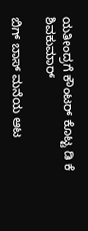ಯತೀಂದ್ರಗೆ ಕೌಂಟರ್ ಕೊಟ್ಟ ಡಿ ಕೆ ಶಿವಕುಮಾರ್

ಬಿಗ್‌ ಬಾಸ್‌ ಮನೆಯ ಆಟ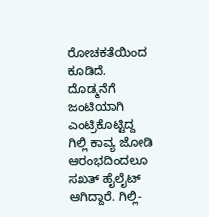ರೋಚಕತೆಯಿಂದ ಕೂಡಿದೆ. ದೊಡ್ಮನೆಗೆ ಜಂಟಿಯಾಗಿ ಎಂಟ್ರಿಕೊಟ್ಟಿದ್ದ ಗಿಲ್ಲಿ ಕಾವ್ಯ ಜೋಡಿ ಆರಂಭದಿಂದಲೂ ಸಖತ್‌ ಹೈಲೈಟ್‌ ಆಗಿದ್ದಾರೆ. ಗಿಲ್ಲಿ-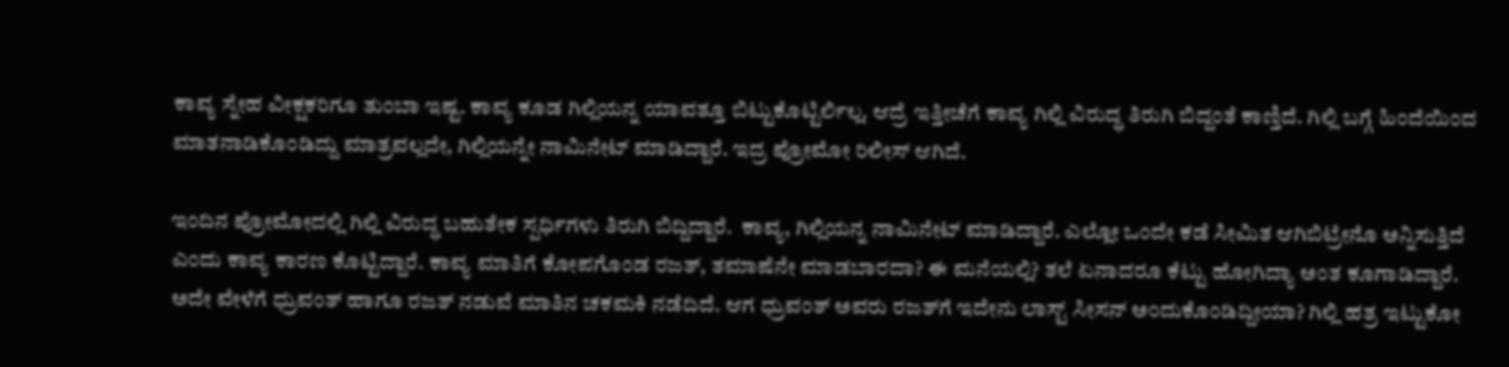ಕಾವ್ಯ ಸ್ನೇಹ ವೀಕ್ಷಕರಿಗೂ ತುಂಬಾ ಇಷ್ಟ. ಕಾವ್ಯ ಕೂಡ ಗಿಲ್ಲಿಯನ್ನ ಯಾವತ್ತೂ ಬಿಟ್ಟುಕೊಟ್ಟಿರ್ಲಿಲ್ಲ. ಆದ್ರೆ ಇತ್ತೀಚೆಗೆ ಕಾವ್ಯ ಗಿಲ್ಲಿ ವಿರುದ್ಧ ತಿರುಗಿ ಬಿದ್ದಂತೆ ಕಾಣ್ತಿದೆ. ಗಿಲ್ಲಿ ಬಗ್ಗೆ ಹಿಂದೆಯಿಂದ ಮಾತನಾಡಿಕೊಂಡಿದ್ದು ಮಾತ್ರವಲ್ಲದೇ, ಗಿಲ್ಲಿಯನ್ನೇ ನಾಮಿನೇಟ್‌ ಮಾಡಿದ್ದಾರೆ. ಇದ್ರ ಪ್ರೋಮೋ ರಿಲೀಸ್‌ ಆಗಿದೆ.

ಇಂದಿನ ಪ್ರೋಮೋದಲ್ಲಿ ಗಿಲ್ಲಿ ವಿರುದ್ಧ ಬಹುತೇಕ ಸ್ಪರ್ಧಿಗಳು ತಿರುಗಿ ಬಿದ್ದಿದ್ದಾರೆ.  ಕಾವ್ಯ, ಗಿಲ್ಲಿಯನ್ನ ನಾಮಿನೇಟ್‌ ಮಾಡಿದ್ದಾರೆ. ಎಲ್ಲೋ ಒಂದೇ ಕಡೆ ಸೀಮಿತ ಆಗಿಬಿಟ್ರೇನೊ ಅನ್ನಿಸುತ್ತಿದೆ ಎಂದು ಕಾವ್ಯ ಕಾರಣ ಕೊಟ್ಟಿದ್ದಾರೆ. ಕಾವ್ಯ ಮಾತಿಗೆ ಕೋಪಗೊಂಡ ರಜತ್, ತಮಾಷೆನೇ ಮಾಡಬಾರದಾ? ಈ ಮನೆಯಲ್ಲಿ? ತಲೆ ಏನಾದರೂ ಕೆಟ್ಟು ಹೋಗಿದ್ಯಾ ಅಂತ ಕೂಗಾಡಿದ್ದಾರೆ. ಅದೇ ವೇಳೆಗೆ ಧ್ರುವಂತ್‌ ಹಾಗೂ ರಜತ್‌ ನಡುವೆ ಮಾತಿನ ಚಕಮಕಿ ನಡೆದಿದೆ. ಆಗ ಧ್ರುವಂತ್‌ ಅವರು ರಜತ್‌ಗೆ ಇದೇನು ಲಾಸ್ಟ್‌ ಸೀಸನ್‌ ಅಂದುಕೊಂಡಿದ್ದೀಯಾ? ಗಿಲ್ಲಿ ಹತ್ರ ಇಟ್ಟುಕೋ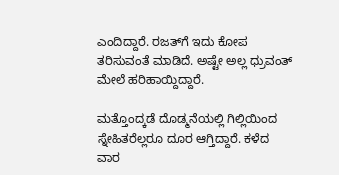ಎಂದಿದ್ದಾರೆ. ರಜತ್‌ಗೆ ಇದು ಕೋಪ ತರಿಸುವಂತೆ ಮಾಡಿದೆ. ಅಷ್ಟೇ ಅಲ್ಲ ಧ್ರುವಂತ್‌ ಮೇಲೆ ಹರಿಹಾಯ್ದಿದ್ದಾರೆ.

ಮತ್ತೊಂದ್ಕಡೆ ದೊಡ್ಮನೆಯಲ್ಲಿ ಗಿಲ್ಲಿಯಿಂದ ಸ್ನೇಹಿತರೆಲ್ಲರೂ ದೂರ ಆಗ್ತಿದ್ದಾರೆ. ಕಳೆದ ವಾರ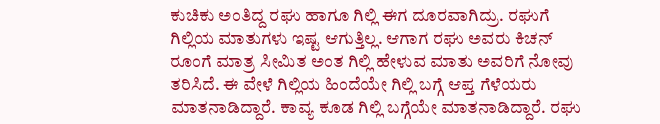ಕುಚಿಕು ಅಂತಿದ್ದ ರಘು ಹಾಗೂ ಗಿಲ್ಲಿ ಈಗ ದೂರವಾಗಿದ್ರು. ರಘುಗೆ ಗಿಲ್ಲಿಯ ಮಾತುಗಳು ಇಷ್ಟ ಆಗುತ್ತಿಲ್ಲ. ಆಗಾಗ ರಘು ಅವರು ಕಿಚನ್‌ ರೂಂಗೆ ಮಾತ್ರ ಸೀಮಿತ ಅಂತ ಗಿಲ್ಲಿ ಹೇಳುವ ಮಾತು ಅವರಿಗೆ ನೋವು ತರಿಸಿದೆ. ಈ ವೇಳೆ ಗಿಲ್ಲಿಯ ಹಿಂದೆಯೇ ಗಿಲ್ಲಿ ಬಗ್ಗೆ ಆಪ್ತ ಗೆಳೆಯರು ಮಾತನಾಡಿದ್ದಾರೆ. ಕಾವ್ಯ ಕೂಡ ಗಿಲ್ಲಿ ಬಗ್ಗೆಯೇ ಮಾತನಾಡಿದ್ದಾರೆ. ರಘು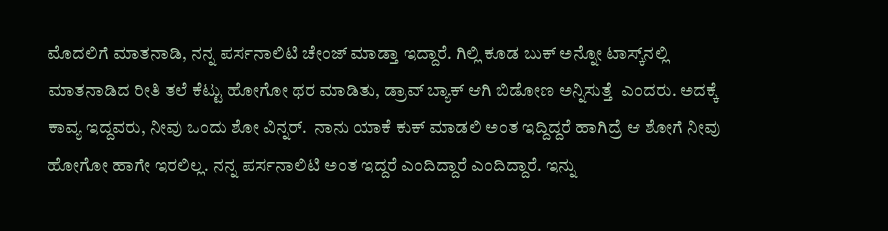ಮೊದಲಿಗೆ ಮಾತನಾಡಿ, ನನ್ನ ಪರ್ಸನಾಲಿಟಿ ಚೇಂಜ್‌ ಮಾಡ್ತಾ ಇದ್ದಾರೆ. ಗಿಲ್ಲಿ ಕೂಡ ಬುಕ್‌ ಅನ್ನೋ ಟಾಸ್ಕ್‌ನಲ್ಲಿ ಮಾತನಾಡಿದ ರೀತಿ ತಲೆ ಕೆಟ್ಟು ಹೋಗೋ ಥರ ಮಾಡಿತು, ಡ್ರಾವ್‌ ಬ್ಯಾಕ್‌ ಆಗಿ ಬಿಡೋಣ ಅನ್ನಿಸುತ್ತೆ  ಎಂದರು. ಅದಕ್ಕೆ ಕಾವ್ಯ ಇದ್ದವರು, ನೀವು ಒಂದು ಶೋ ವಿನ್ನರ್‌.  ನಾನು ಯಾಕೆ ಕುಕ್‌ ಮಾಡಲಿ ಅಂತ ಇದ್ದಿದ್ದರೆ ಹಾಗಿದ್ರೆ ಆ ಶೋಗೆ ನೀವು ಹೋಗೋ ಹಾಗೇ ಇರಲಿಲ್ಲ. ನನ್ನ ಪರ್ಸನಾಲಿಟಿ ಅಂತ ಇದ್ದರೆ ಎಂದಿದ್ದಾರೆ ಎಂದಿದ್ದಾರೆ. ಇನ್ನು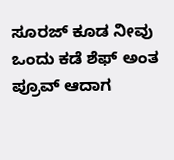ಸೂರಜ್‌ ಕೂಡ ನೀವು ಒಂದು ಕಡೆ ಶೆಫ್‌ ಅಂತ ಪ್ರೂವ್‌ ಆದಾಗ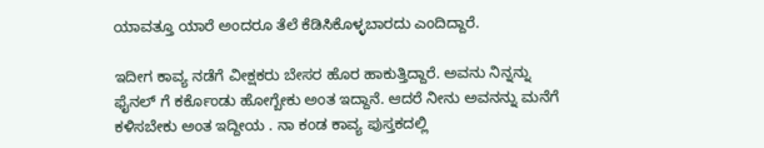ಯಾವತ್ತೂ ಯಾರೆ ಅಂದರೂ ತೆಲೆ ಕೆಡಿಸಿಕೊಳ್ಳಬಾರದು ಎಂದಿದ್ದಾರೆ.

ಇದೀಗ ಕಾವ್ಯ ನಡೆಗೆ ವೀಕ್ಷಕರು ಬೇಸರ ಹೊರ ಹಾಕುತ್ತಿದ್ದಾರೆ. ಅವನು ನಿನ್ನನ್ನು ಫೈನಲ್ ಗೆ ಕರ್ಕೊಂಡು ಹೋಗ್ಬೇಕು ಅಂತ ಇದ್ದಾನೆ. ಆದರೆ ನೀನು ಅವನನ್ನು ಮನೆಗೆ ಕಳಿಸಬೇಕು ಅಂತ ಇದ್ದೀಯ . ನಾ ಕಂಡ ಕಾವ್ಯ ಪುಸ್ತಕದಲ್ಲಿ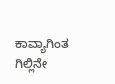ಕಾವ್ಯಾಗಿಂತ ಗಿಲ್ಲಿನೇ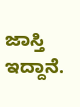ಜಾಸ್ತಿ ಇದ್ದಾನೆ.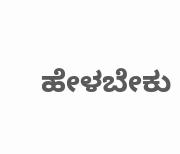ಹೇಳಬೇಕು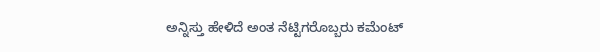ಅನ್ನಿಸ್ತು ಹೇಳಿದೆ ಅಂತ ನೆಟ್ಟಿಗರೊಬ್ಬರು ಕಮೆಂಟ್‌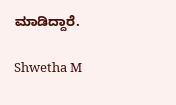ಮಾಡಿದ್ದಾರೆ.

Shwetha M